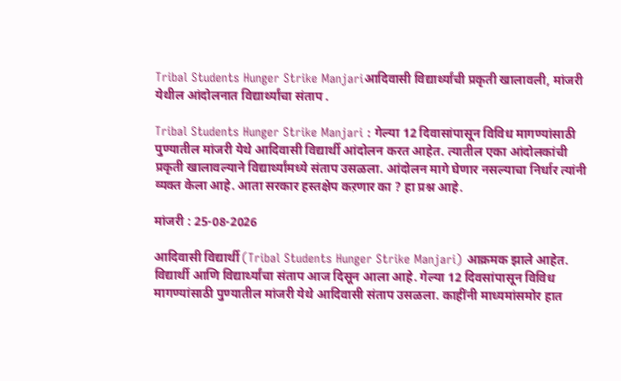Tribal Students Hunger Strike Manjariआदिवासी विद्यार्थ्यांची प्रकृती खालावली, मांजरी येथील आंदोलनात विद्यार्थ्यांचा संताप .

Tribal Students Hunger Strike Manjari : गेल्या 12 दिवासांपासून विविध मागण्यांसाठी पुण्यातील मांजरी येथे आदिवासी विद्यार्थी आंदोलन करत आहेत. त्यातील एका आंदोलकांची प्रकृती खालावल्याने विद्यार्थ्यांमध्ये संताप उसळला. आंदोलन मागे घेणार नसल्याचा निर्धार त्यांनी व्यक्त केला आहे. आता सरकार हस्तक्षेप कऱणार का ? हा प्रश्न आहे.

मांजरी : 25-08-2026

आदिवासी विद्यार्थी (Tribal Students Hunger Strike Manjari) आक्रमक झाले आहेत. विद्यार्थी आणि विद्यार्थ्यांचा संताप आज दिसून आला आहे. गेल्या 12 दिवसांपासून विविध मागण्यांसाठी पुण्यातील मांजरी येथे आदिवासी संताप उसळला. काहींनी माध्यमांसमोर हात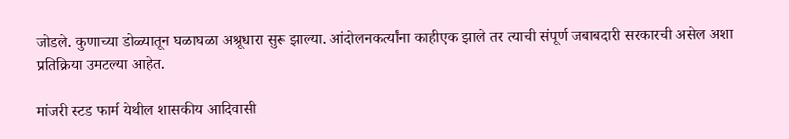जोडले. कुणाच्या डोळ्यातून घळाघळा अश्रूधारा सुरू झाल्या. आंदोलनकर्त्यांना काहीएक झाले तर त्याची संपूर्ण जबाबदारी सरकारची असेल अशा प्रतिक्रिया उमटल्या आहेत.

मांजरी स्टड फार्म येथील शासकीय आदिवासी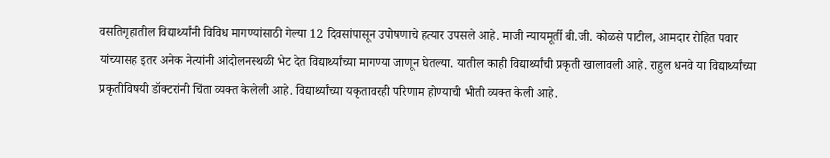वसतिगृहातील विद्यार्थ्यांनी विविध मागण्यांसाठी गेल्या 12 दिवसांपासून उपोषणाचे हत्यार उपसले आहे. माजी न्यायमूर्ती बी.जी. कोळसे पाटील, आमदार रोहित पवार यांच्यासह इतर अनेक नेत्यांनी आंदोलनस्थळी भेट देत विद्यार्थ्यांच्या मागण्या जाणून घेतल्या. यातील काही विद्यार्थ्यांची प्रकृती खालावली आहे. राहुल धनवे या विद्यार्थ्यांच्या प्रकृतीविषयी डॉक्टरांनी चिंता व्यक्त केलेली आहे. विद्यार्थ्यांच्या यकृतावरही परिणाम होण्याची भीती व्यक्त केली आहे.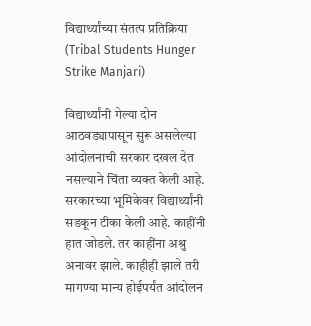विद्यार्थ्यांच्या संतत्प प्रतिक्रिया (Tribal Students Hunger Strike Manjari)

विद्यार्थ्यांनी गेल्या दोन आठवड्यापासून सुरू असलेल्या आंदोलनाची सरकार दखल देत नसल्याने चिंता व्यक्त केली आहे. सरकारच्या भूमिकेवर विद्यार्थ्यांनी सडकून टीका केली आहे. काहींनी हात जोडले. तर काहींना अश्रु अनावर झाले. काहीही झाले तरी मागण्या मान्य होईपर्यंत आंदोलन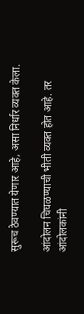सुरूच ठेवण्यात येणार आहे, असा निर्धार व्यक्त केला.

आंदोलन चिघळण्याची भीती व्यक्त होत आहे. तर आंदोलकांनी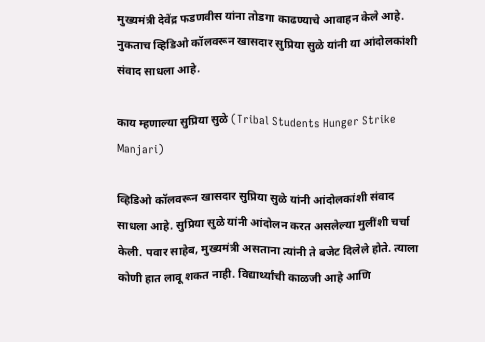मुख्यमंत्री देवेंद्र फडणवीस यांना तोडगा काढण्याचे आवाहन केले आहे. नुकताच व्हिडिओ कॉलवरून खासदार सुप्रिया सुळे यांनी या आंदोलकांशी संवाद साधला आहे.

काय म्हणाल्या सुप्रिया सुळे (Tribal Students Hunger Strike Manjari)

व्हिडिओ कॉलवरून खासदार सुप्रिया सुळे यांनी आंदोलकांशी संवाद साधला आहे. सुप्रिया सुळे यांनी आंदोलन करत असलेल्या मुलींशी चर्चा केली. पवार साहेब, मुख्यमंत्री असताना त्यांनी ते बजेट दिलेले होते. त्याला कोणी हात लावू शकत नाही. विद्यार्थ्यांची काळजी आहे आणि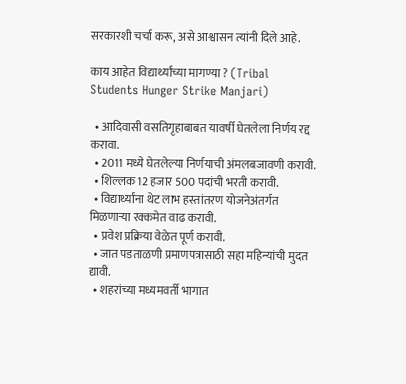सरकारशी चर्चा करू, असे आश्वासन त्यांनी दिले आहे.

काय आहेत विद्यार्थ्यांच्या मागण्या ? (Tribal Students Hunger Strike Manjari)

  • आदिवासी वसतिगृहाबाबत यावर्षी घेतलेला निर्णय रद्द करावा.
  • 2011 मध्ये घेतलेल्या निर्णयाची अंमलबजावणी करावी.
  • शिल्लक 12 हजार 500 पदांची भरती करावी.
  • विद्यार्थ्यांना थेट लाभ हस्तांतरण योजनेअंतर्गत मिळणाऱ्या रक्कमेत वाढ करावी.
  • प्रवेश प्रक्रिया वेळेत पूर्ण करावी.
  • जात पडताळणी प्रमाणपत्रासाठी सहा महिन्यांची मुदत द्यावी.
  • शहरांच्या मध्यमवर्ती भागात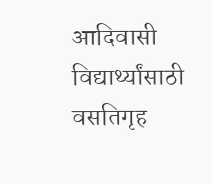आदिवासी विद्यार्थ्यांसाठी वसतिगृह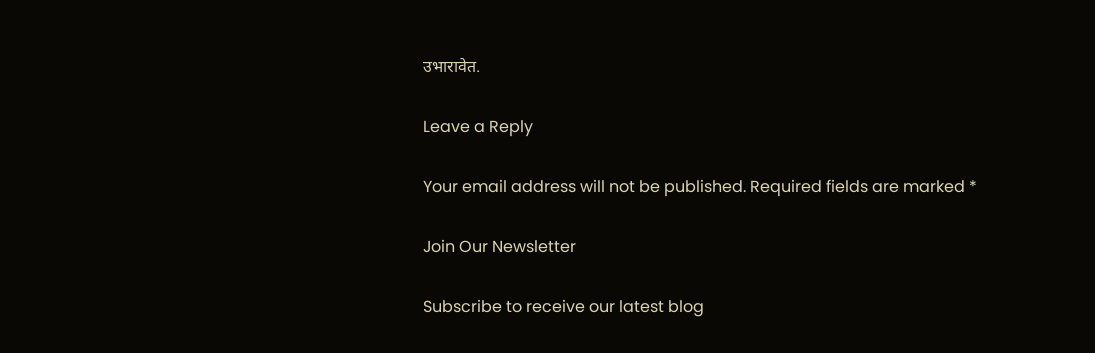उभारावेत.

Leave a Reply

Your email address will not be published. Required fields are marked *

Join Our Newsletter

Subscribe to receive our latest blog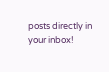posts directly in your inbox!